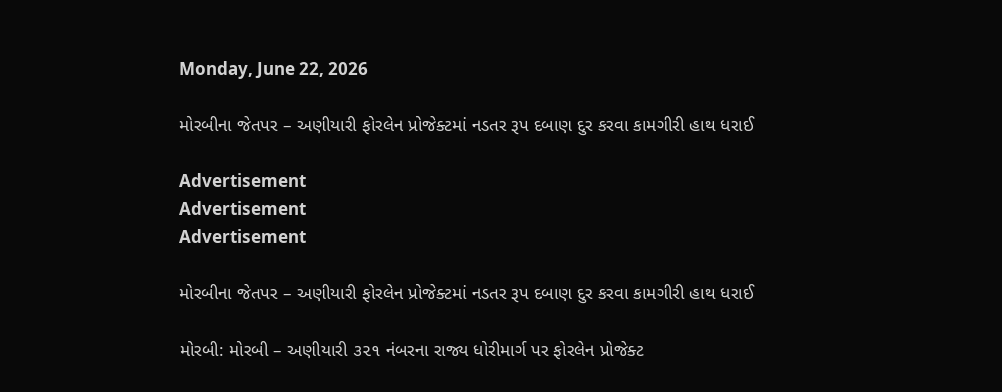Monday, June 22, 2026

મોરબીના જેતપર – અણીયારી ફોરલેન પ્રોજેક્ટમાં નડતર રૂપ દબાણ દુર કરવા કામગીરી હાથ ધરાઈ

Advertisement
Advertisement
Advertisement

મોરબીના જેતપર – અણીયારી ફોરલેન પ્રોજેક્ટમાં નડતર રૂપ દબાણ દુર કરવા કામગીરી હાથ ધરાઈ

મોરબી: મોરબી – અણીયારી ૩૨૧ નંબરના રાજ્ય ધોરીમાર્ગ પર ફોરલેન પ્રોજેક્ટ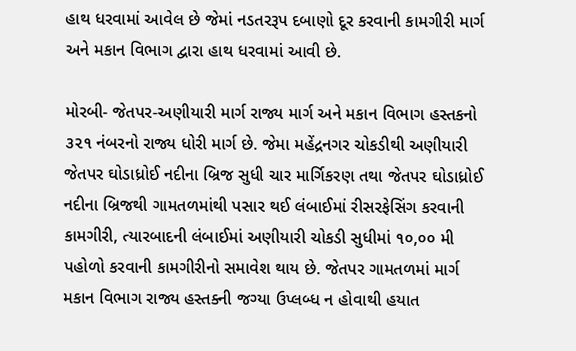હાથ ધરવામાં આવેલ છે જેમાં નડતરરૂપ દબાણો દૂર કરવાની કામગીરી માર્ગ અને મકાન વિભાગ દ્વારા હાથ ધરવામાં આવી છે.

મોરબી- જેતપર-અણીયારી માર્ગ રાજ્ય માર્ગ અને મકાન વિભાગ હસ્તકનો ૩૨૧ નંબરનો રાજ્ય ધોરી માર્ગ છે. જેમા મહેંદ્રનગર ચોકડીથી અણીયારી જેતપર ઘોડાધ્રોઈ નદીના બ્રિજ સુધી ચાર માર્ગિકરણ તથા જેતપર ઘોડાધ્રોઈ નદીના બ્રિજથી ગામતળમાંથી પસાર થઈ લંબાઈમાં રીસરફેસિંગ કરવાની કામગીરી, ત્યારબાદની લંબાઈમાં અણીયારી ચોકડી સુધીમાં ૧૦,૦૦ મી પહોળો કરવાની કામગીરીનો સમાવેશ થાય છે. જેતપર ગામતળમાં માર્ગ મકાન વિભાગ રાજ્ય હસ્તક્ની જગ્યા ઉપ્લબ્ધ ન હોવાથી હયાત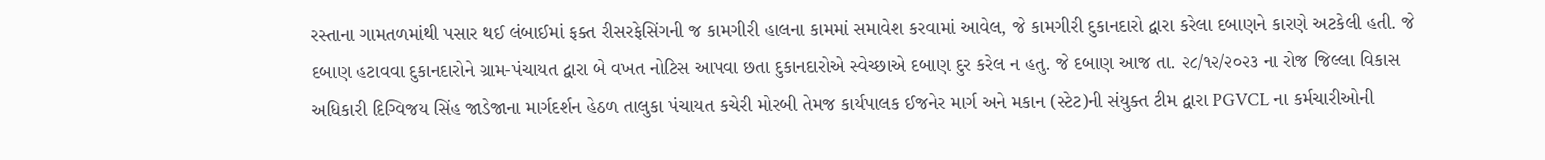રસ્તાના ગામતળમાંથી પસાર થઈ લંબાઈમાં ફક્ત રીસરફેસિંગની જ કામગીરી હાલના કામમાં સમાવેશ કરવામાં આવેલ, જે કામગીરી દુકાનદારો દ્વારા કરેલા દબાણને કારણે અટકેલી હતી. જે દબાણ હટાવવા દુકાનદારોને ગ્રામ-પંચાયત દ્વારા બે વખત નોટિસ આપવા છતા દુકાનદારોએ સ્વેચ્છાએ દબાણ દુર કરેલ ન હતુ. જે દબાણ આજ તા. ૨૮/૧૨/૨૦૨૩ ના રોજ જિલ્લા વિકાસ અધિકારી દિગ્વિજય સિંહ જાડેજાના માર્ગદર્શન હેઠળ તાલુકા પંચાયત કચેરી મોરબી તેમજ કાર્યપાલક ઈજનેર માર્ગ અને મકાન (સ્ટેટ)ની સંયુક્ત ટીમ દ્વારા PGVCL ના કર્મચારીઓની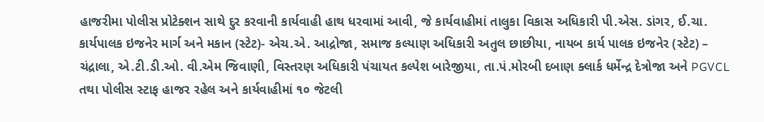હાજરીમા પોલીસ પ્રોટેક્શન સાથે દુર કરવાની કાર્યવાહી હાથ ધરવામાં આવી, જે કાર્યવાહીમાં તાલુકા વિકાસ અધિકારી પી.એસ. ડાંગર, ઈ.ચા. કાર્યપાલક ઇજનેર માર્ગ અને મકાન (સ્ટેટ)- એચ.એ. આદ્રોજા, સમાજ કલ્યાણ અધિકારી અતુલ છાછીયા, નાયબ કાર્ય પાલક ઇજનેર (સ્ટેટ) – ચંદ્રાલા, એ.ટી.ડી.ઓ. વી.એમ જિવાણી, વિસ્તરણ અધિકારી પંચાયત કલ્પેશ બારેજીયા, તા.પં.મોરબી દબાણ ક્લાર્ક ધર્મેન્દ્ર દેત્રોજા અને PGVCL તથા પોલીસ સ્ટાફ હાજર રહેલ અને કાર્યવાહીમાં ૧૦ જેટલી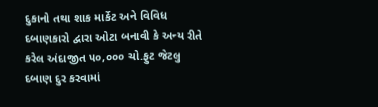દુકાનો તથા શાક માર્કેટ અને વિવિધ દબાણકારો દ્વારા ઓટા બનાવી કે અન્ય રીતે કરેલ અંદાજીત ૫૦,૦૦૦ ચો.ફુટ જેટલુ દબાણ દુર કરવામાં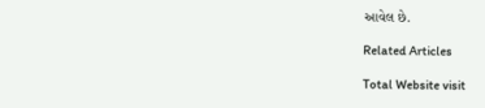આવેલ છે.

Related Articles

Total Website visit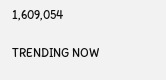1,609,054

TRENDING NOW